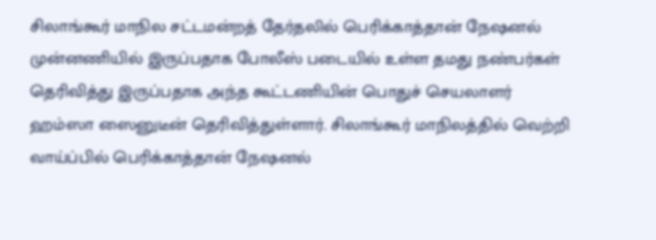சிலாங்கூர் மாநில சட்டமன்றத் தேர்தலில் பெரிக்காத்தான் நேஷனல் முன்னணியில் இருப்பதாக போலீஸ் படையில் உள்ள தமது நண்பர்கள் தெரிவித்து இருப்பதாக அந்த கூட்டணியின் பொதுச் செயலாளர் ஹம்ஸா ஸைனுடீன் தெரிவித்துள்ளார். சிலாங்கூர் மாநிலத்தில் வெற்றி வாய்ப்பில் பெரிக்காத்தான் நேஷனல்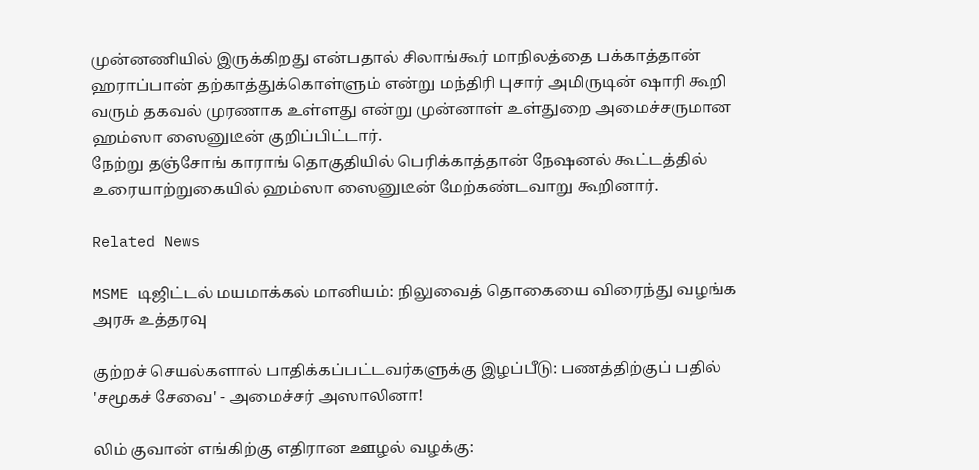முன்னணியில் இருக்கிறது என்பதால் சிலாங்கூர் மாநிலத்தை பக்காத்தான் ஹராப்பான் தற்காத்துக்கொள்ளும் என்று மந்திரி புசார் அமிருடின் ஷாரி கூறி வரும் தகவல் முரணாக உள்ளது என்று முன்னாள் உள்துறை அமைச்சருமான ஹம்ஸா ஸைனுடீன் குறிப்பிட்டார்.
நேற்று தஞ்சோங் காராங் தொகுதியில் பெரிக்காத்தான் நேஷனல் கூட்டத்தில் உரையாற்றுகையில் ஹம்ஸா ஸைனுடீன் மேற்கண்டவாறு கூறினார்.

Related News

MSME டிஜிட்டல் மயமாக்கல் மானியம்: நிலுவைத் தொகையை விரைந்து வழங்க அரசு உத்தரவு

குற்றச் செயல்களால் பாதிக்கப்பட்டவர்களுக்கு இழப்பீடு: பணத்திற்குப் பதில் 'சமூகச் சேவை' - அமைச்சர் அஸாலினா!

லிம் குவான் எங்கிற்கு எதிரான ஊழல் வழக்கு: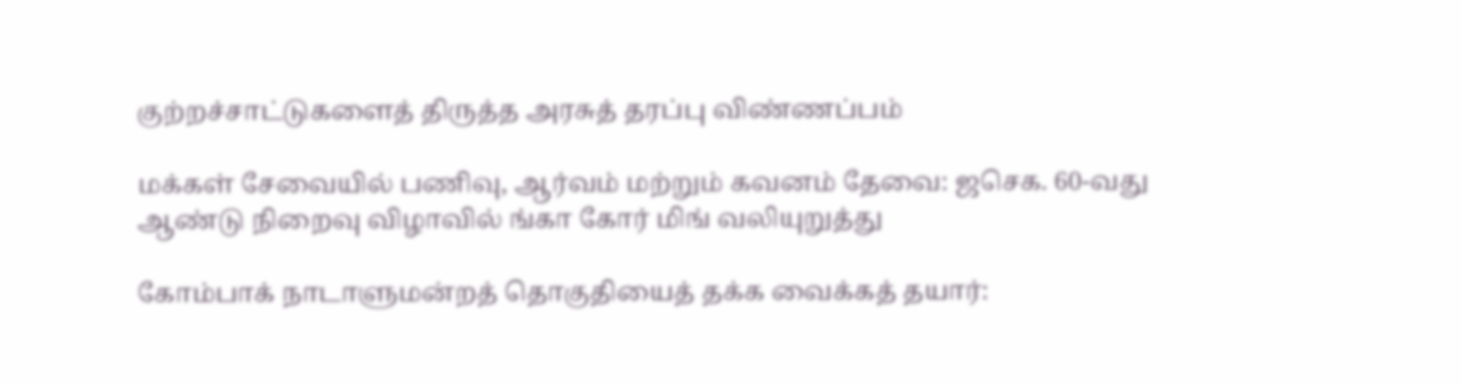குற்றச்சாட்டுகளைத் திருத்த அரசுத் தரப்பு விண்ணப்பம்

மக்கள் சேவையில் பணிவு, ஆர்வம் மற்றும் கவனம் தேவை: ஜசெக. 60-வது ஆண்டு நிறைவு விழாவில் ங்கா கோர் மிங் வலியுறுத்து

கோம்பாக் நாடாளுமன்றத் தொகுதியைத் தக்க வைக்கத் தயார்: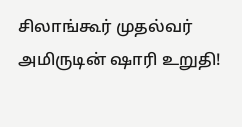சிலாங்கூர் முதல்வர் அமிருடின் ஷாரி உறுதி!